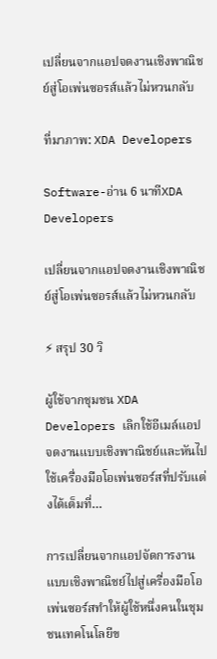เปลี่ยนจากแอปจดงานเชิงพาณิชย์สู่โอเพ่นซอรส์แล้วไม่หวนกลับ

ที่มาภาพ: XDA Developers

Software-อ่าน 6 นาทีXDA Developers

เปลี่ยนจากแอปจดงานเชิงพาณิชย์สู่โอเพ่นซอรส์แล้วไม่หวนกลับ

⚡ สรุป 30 วิ

ผู้ใช้จากชุมชน XDA Developers เลิกใช้อีเมล์แอปจดงานแบบเชิงพาณิชย์และหันไปใช้เครื่องมือโอเพ่นซอร์สที่ปรับแต่งได้เต็มที่…

การเปลี่ยนจากแอปจัดการงานแบบเชิงพาณิชย์ไปสู่เครื่องมือโอเพ่นซอร์สทำให้ผู้ใช้หนึ่งคนในชุมชนเทคโนโลยีข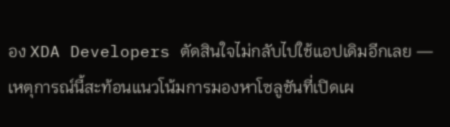อง XDA Developers ตัดสินใจไม่กลับไปใช้แอปเดิมอีกเลย — เหตุการณ์นี้สะท้อนแนวโน้มการมองหาโซลูชันที่เปิดเผ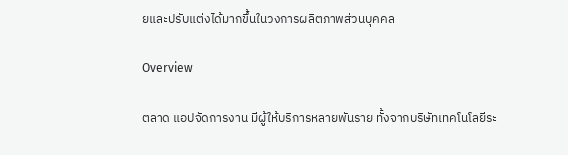ยและปรับแต่งได้มากขึ้นในวงการผลิตภาพส่วนบุคคล

Overview

ตลาด แอปจัดการงาน มีผู้ให้บริการหลายพันราย ทั้งจากบริษัทเทคโนโลยีระ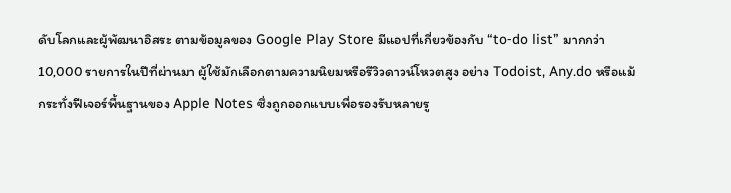ดับโลกและผู้พัฒนาอิสระ ตามข้อมูลของ Google Play Store มีแอปที่เกี่ยวข้องกับ “to‑do list” มากกว่า 10,000 รายการในปีที่ผ่านมา ผู้ใช้มักเลือกตามความนิยมหรือรีวิวดาวน์โหวตสูง อย่าง Todoist, Any.do หรือแม้กระทั่งฟีเจอร์พื้นฐานของ Apple Notes ซึ่งถูกออกแบบเพื่อรองรับหลายรู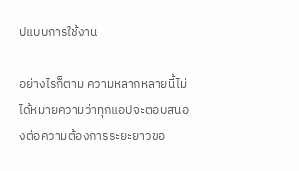ปแบบการใช้งาน

อย่างไรก็ตาม ความหลากหลายนี้ไม่ได้หมายความว่าทุกแอปจะตอบสนองต่อความต้องการระยะยาวขอ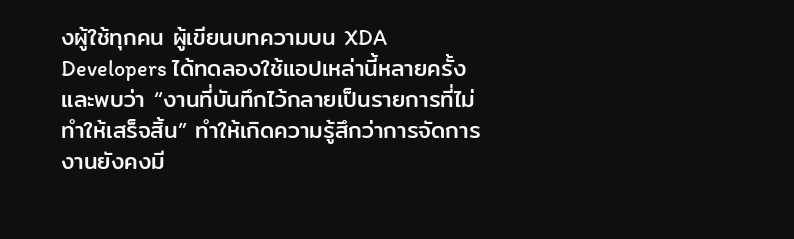งผู้ใช้ทุกคน ผู้เขียนบทความบน XDA Developers ได้ทดลองใช้แอปเหล่านี้หลายครั้งและพบว่า “งานที่บันทึกไว้กลายเป็นรายการที่ไม่ทำให้เสร็จสิ้น” ทำให้เกิดความรู้สึกว่าการจัดการงานยังคงมี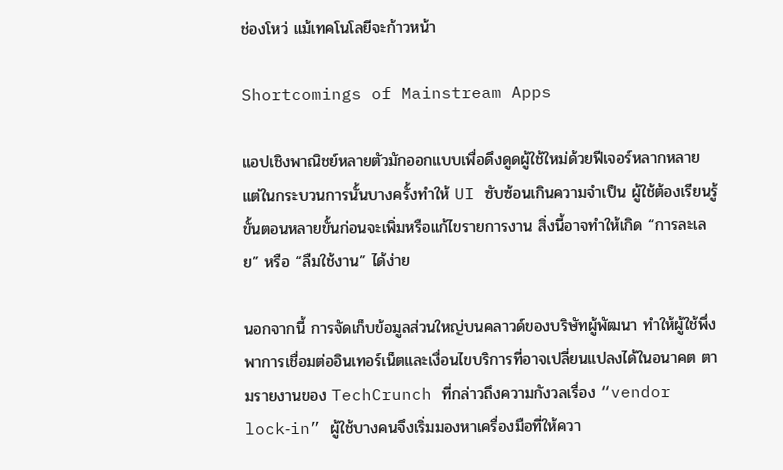ช่องโหว่ แม้เทคโนโลยีจะก้าวหน้า

Shortcomings of Mainstream Apps

แอปเชิงพาณิชย์หลายตัวมักออกแบบเพื่อดึงดูดผู้ใช้ใหม่ด้วยฟีเจอร์หลากหลาย แต่ในกระบวนการนั้นบางครั้งทำให้ UI ซับซ้อนเกินความจำเป็น ผู้ใช้ต้องเรียนรู้ขั้นตอนหลายขั้นก่อนจะเพิ่มหรือแก้ไขรายการงาน สิ่งนี้อาจทำให้เกิด “การละเลย” หรือ “ลืมใช้งาน” ได้ง่าย

นอกจากนี้ การจัดเก็บข้อมูลส่วนใหญ่บนคลาวด์ของบริษัทผู้พัฒนา ทำให้ผู้ใช้พึ่งพาการเชื่อมต่ออินเทอร์เน็ตและเงื่อนไขบริการที่อาจเปลี่ยนแปลงได้ในอนาคต ตามรายงานของ TechCrunch ที่กล่าวถึงความกังวลเรื่อง “vendor lock‑in” ผู้ใช้บางคนจึงเริ่มมองหาเครื่องมือที่ให้ควา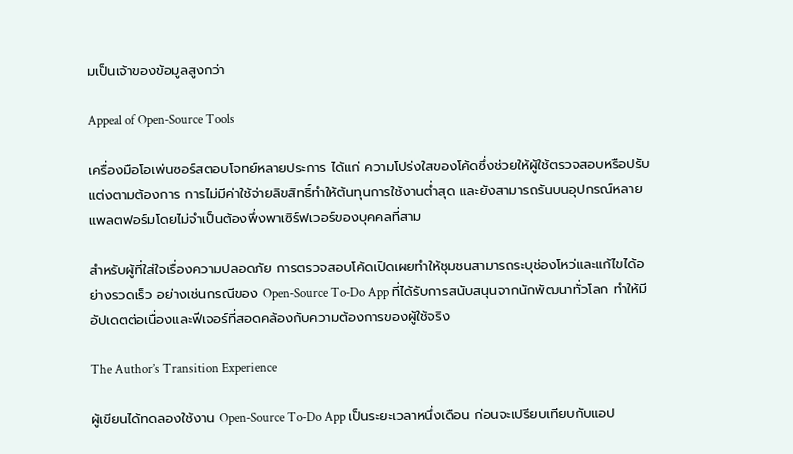มเป็นเจ้าของข้อมูลสูงกว่า

Appeal of Open‑Source Tools

เครื่องมือโอเพ่นซอร์สตอบโจทย์หลายประการ ได้แก่ ความโปร่งใสของโค้ดซึ่งช่วยให้ผู้ใช้ตรวจสอบหรือปรับแต่งตามต้องการ การไม่มีค่าใช้จ่ายลิขสิทธิ์ทำให้ต้นทุนการใช้งานต่ำสุด และยังสามารถรันบนอุปกรณ์หลายแพลตฟอร์มโดยไม่จำเป็นต้องพึ่งพาเซิร์ฟเวอร์ของบุคคลที่สาม

สำหรับผู้ที่ใส่ใจเรื่องความปลอดภัย การตรวจสอบโค้ดเปิดเผยทำให้ชุมชนสามารถระบุช่องโหว่และแก้ไขได้อย่างรวดเร็ว อย่างเช่นกรณีของ Open‑Source To‑Do App ที่ได้รับการสนับสนุนจากนักพัฒนาทั่วโลก ทำให้มีอัปเดตต่อเนื่องและฟีเจอร์ที่สอดคล้องกับความต้องการของผู้ใช้จริง

The Author’s Transition Experience

ผู้เขียนได้ทดลองใช้งาน Open‑Source To‑Do App เป็นระยะเวลาหนึ่งเดือน ก่อนจะเปรียบเทียบกับแอป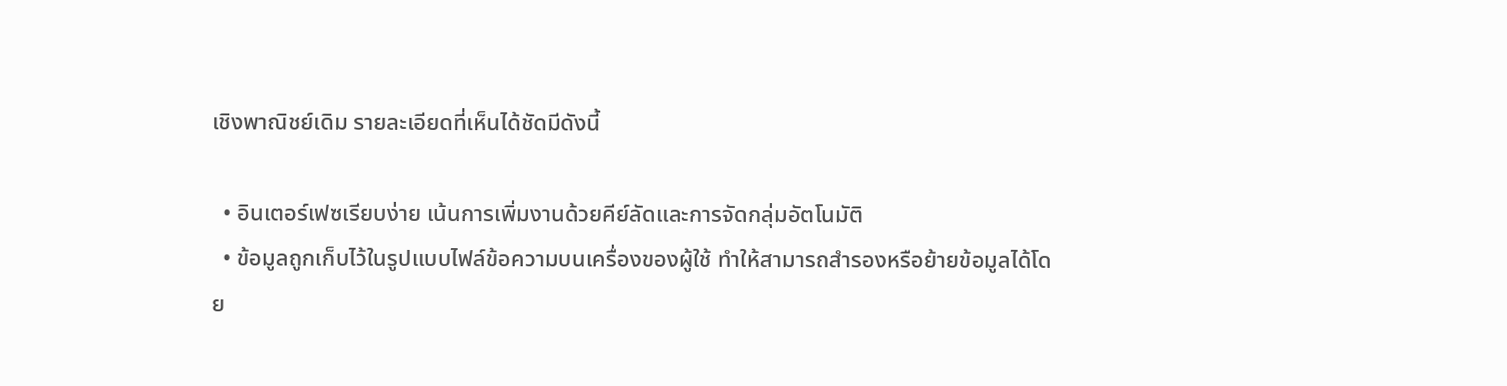เชิงพาณิชย์เดิม รายละเอียดที่เห็นได้ชัดมีดังนี้

  • อินเตอร์เฟซเรียบง่าย เน้นการเพิ่มงานด้วยคีย์ลัดและการจัดกลุ่มอัตโนมัติ
  • ข้อมูลถูกเก็บไว้ในรูปแบบไฟล์ข้อความบนเครื่องของผู้ใช้ ทำให้สามารถสำรองหรือย้ายข้อมูลได้โดย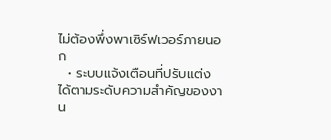ไม่ต้องพึ่งพาเซิร์ฟเวอร์ภายนอก
  • ระบบแจ้งเตือนที่ปรับแต่งได้ตามระดับความสำคัญของงาน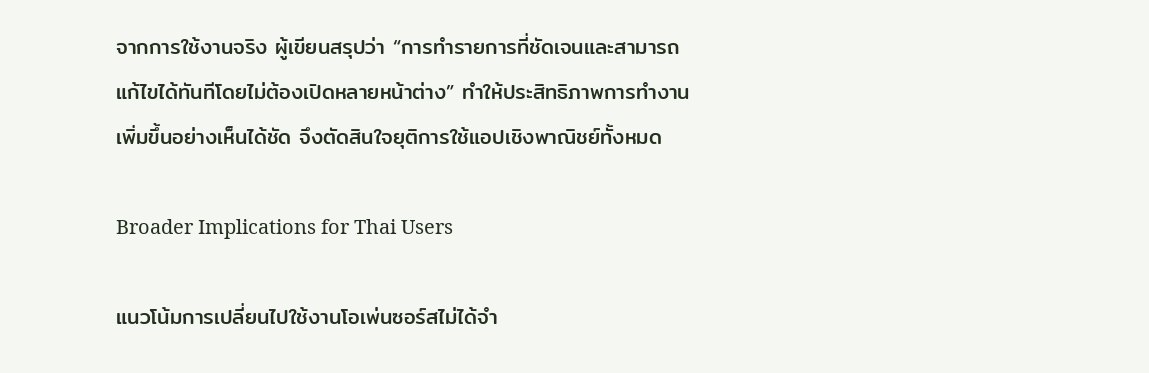จากการใช้งานจริง ผู้เขียนสรุปว่า “การทำรายการที่ชัดเจนและสามารถแก้ไขได้ทันทีโดยไม่ต้องเปิดหลายหน้าต่าง” ทำให้ประสิทธิภาพการทำงานเพิ่มขึ้นอย่างเห็นได้ชัด จึงตัดสินใจยุติการใช้แอปเชิงพาณิชย์ทั้งหมด

Broader Implications for Thai Users

แนวโน้มการเปลี่ยนไปใช้งานโอเพ่นซอร์สไม่ได้จำ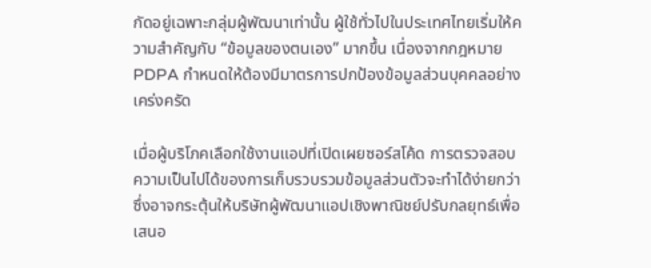กัดอยู่เฉพาะกลุ่มผู้พัฒนาเท่านั้น ผู้ใช้ทั่วไปในประเทศไทยเริ่มให้ความสำคัญกับ “ข้อมูลของตนเอง” มากขึ้น เนื่องจากกฎหมาย PDPA กำหนดให้ต้องมีมาตรการปกป้องข้อมูลส่วนบุคคลอย่างเคร่งครัด

เมื่อผู้บริโภคเลือกใช้งานแอปที่เปิดเผยซอร์สโค้ด การตรวจสอบความเป็นไปได้ของการเก็บรวบรวมข้อมูลส่วนตัวจะทำได้ง่ายกว่า ซึ่งอาจกระตุ้นให้บริษัทผู้พัฒนาแอปเชิงพาณิชย์ปรับกลยุทธ์เพื่อเสนอ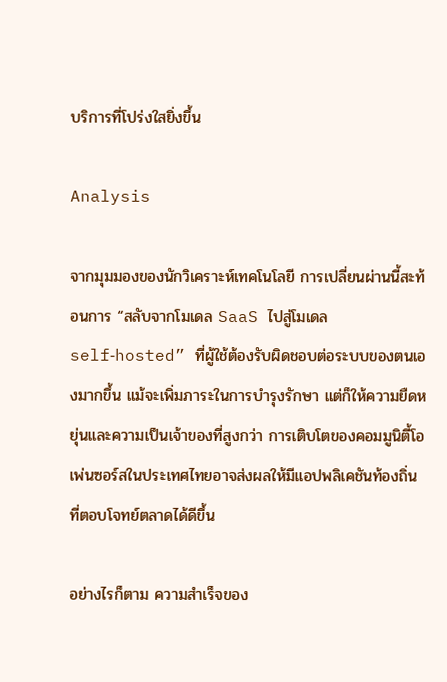บริการที่โปร่งใสยิ่งขึ้น

Analysis

จากมุมมองของนักวิเคราะห์เทคโนโลยี การเปลี่ยนผ่านนี้สะท้อนการ “สลับจากโมเดล SaaS ไปสู่โมเดล self‑hosted” ที่ผู้ใช้ต้องรับผิดชอบต่อระบบของตนเองมากขึ้น แม้จะเพิ่มภาระในการบำรุงรักษา แต่ก็ให้ความยืดหยุ่นและความเป็นเจ้าของที่สูงกว่า การเติบโตของคอมมูนิตี้โอเพ่นซอร์สในประเทศไทยอาจส่งผลให้มีแอปพลิเคชันท้องถิ่นที่ตอบโจทย์ตลาดได้ดีขึ้น

อย่างไรก็ตาม ความสำเร็จของ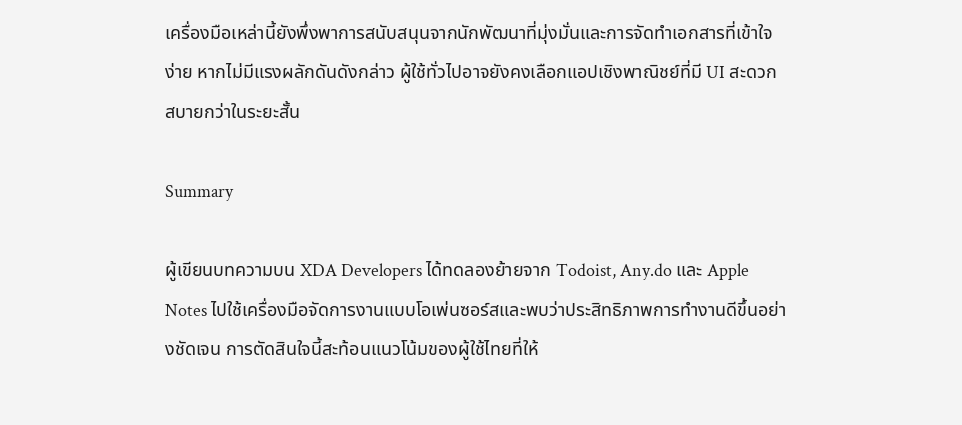เครื่องมือเหล่านี้ยังพึ่งพาการสนับสนุนจากนักพัฒนาที่มุ่งมั่นและการจัดทำเอกสารที่เข้าใจง่าย หากไม่มีแรงผลักดันดังกล่าว ผู้ใช้ทั่วไปอาจยังคงเลือกแอปเชิงพาณิชย์ที่มี UI สะดวกสบายกว่าในระยะสั้น

Summary

ผู้เขียนบทความบน XDA Developers ได้ทดลองย้ายจาก Todoist, Any.do และ Apple Notes ไปใช้เครื่องมือจัดการงานแบบโอเพ่นซอร์สและพบว่าประสิทธิภาพการทำงานดีขึ้นอย่างชัดเจน การตัดสินใจนี้สะท้อนแนวโน้มของผู้ใช้ไทยที่ให้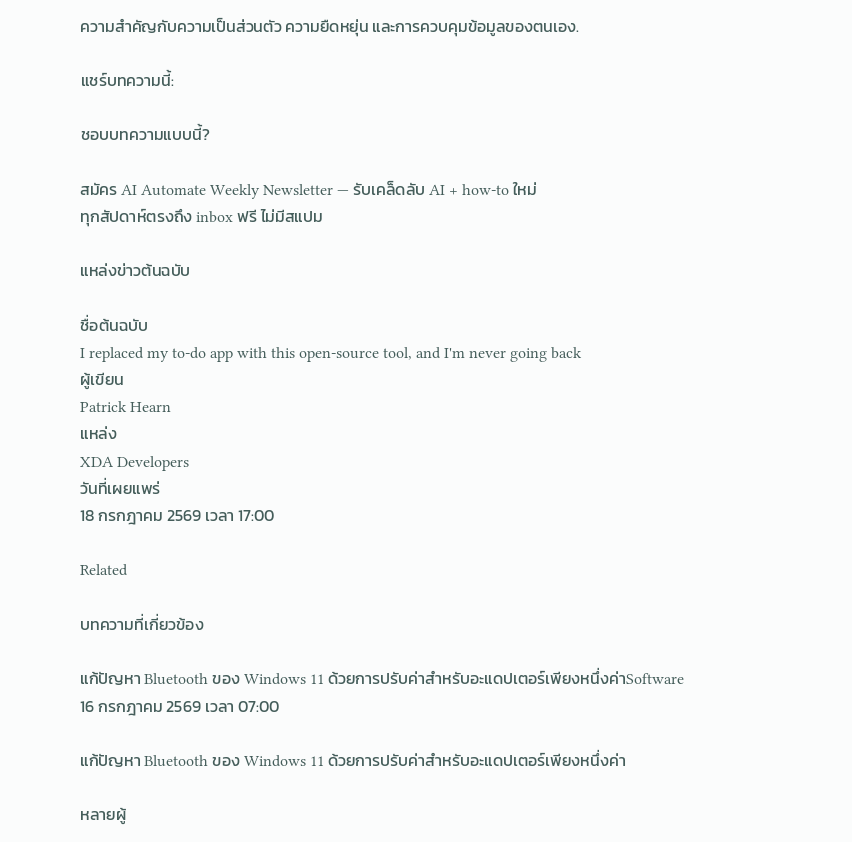ความสำคัญกับความเป็นส่วนตัว ความยืดหยุ่น และการควบคุมข้อมูลของตนเอง.

แชร์บทความนี้:

ชอบบทความแบบนี้?

สมัคร AI Automate Weekly Newsletter — รับเคล็ดลับ AI + how-to ใหม่
ทุกสัปดาห์ตรงถึง inbox ฟรี ไม่มีสแปม

แหล่งข่าวต้นฉบับ

ชื่อต้นฉบับ
I replaced my to-do app with this open-source tool, and I'm never going back
ผู้เขียน
Patrick Hearn
แหล่ง
XDA Developers
วันที่เผยแพร่
18 กรกฎาคม 2569 เวลา 17:00

Related

บทความที่เกี่ยวข้อง

แก้ปัญหา Bluetooth ของ Windows 11 ด้วยการปรับค่าสำหรับอะแดปเตอร์เพียงหนึ่งค่าSoftware
16 กรกฎาคม 2569 เวลา 07:00

แก้ปัญหา Bluetooth ของ Windows 11 ด้วยการปรับค่าสำหรับอะแดปเตอร์เพียงหนึ่งค่า

หลายผู้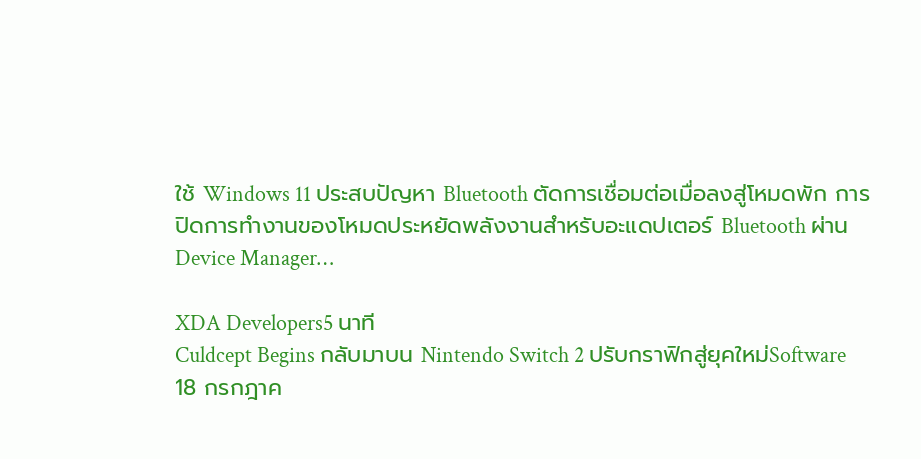ใช้ Windows 11 ประสบปัญหา Bluetooth ตัดการเชื่อมต่อเมื่อลงสู่โหมดพัก การปิดการทำงานของโหมดประหยัดพลังงานสำหรับอะแดปเตอร์ Bluetooth ผ่าน Device Manager…

XDA Developers5 นาที
Culdcept Begins กลับมาบน Nintendo Switch 2 ปรับกราฟิกสู่ยุคใหม่Software
18 กรกฎาค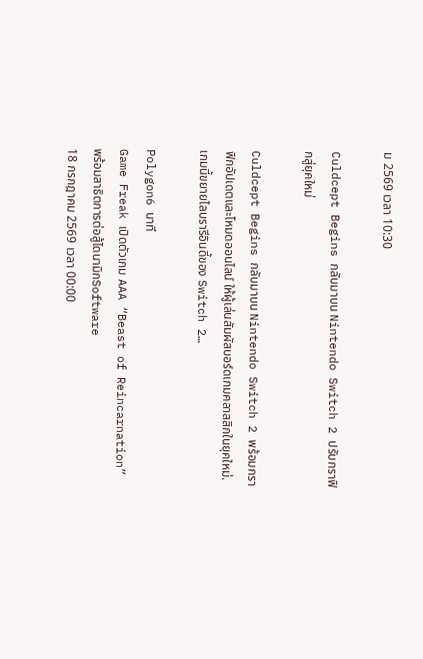ม 2569 เวลา 10:30

Culdcept Begins กลับมาบน Nintendo Switch 2 ปรับกราฟิกสู่ยุคใหม่

Culdcept Begins กลับมาบน Nintendo Switch 2 พร้อมกราฟิกอัปเดตและโหมดออนไลน์ ให้ผู้เล่นสัมผัสบอร์ดเกมคลาสสิกในยุคใหม่. เกมนี้ขยายไลบรารีอินดี้ของ Switch 2…

Polygon6 นาที
Game Freak เปิดตัวเกม AAA “Beast of Reincarnation” พร้อมสาธิตการต่อสู้ไดนามิกSoftware
18 กรกฎาคม 2569 เวลา 00:00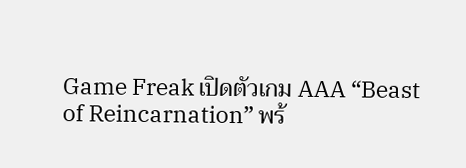Game Freak เปิดตัวเกม AAA “Beast of Reincarnation” พร้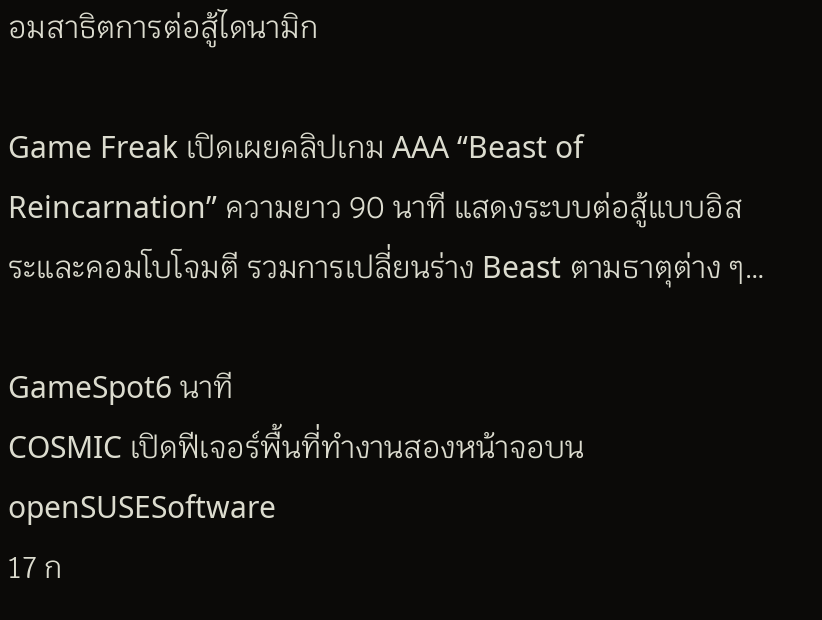อมสาธิตการต่อสู้ไดนามิก

Game Freak เปิดเผยคลิปเกม AAA “Beast of Reincarnation” ความยาว 90 นาที แสดงระบบต่อสู้แบบอิสระและคอมโบโจมตี รวมการเปลี่ยนร่าง Beast ตามธาตุต่าง ๆ…

GameSpot6 นาที
COSMIC เปิดฟีเจอร์พื้นที่ทำงานสองหน้าจอบน openSUSESoftware
17 ก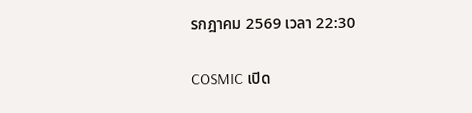รกฎาคม 2569 เวลา 22:30

COSMIC เปิด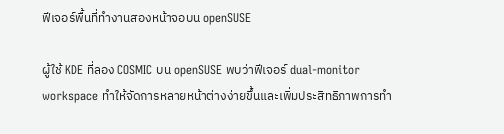ฟีเจอร์พื้นที่ทำงานสองหน้าจอบน openSUSE

ผู้ใช้ KDE ที่ลอง COSMIC บน openSUSE พบว่าฟีเจอร์ dual‑monitor workspace ทำให้จัดการหลายหน้าต่างง่ายขึ้นและเพิ่มประสิทธิภาพการทำ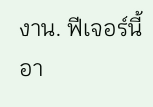งาน. ฟีเจอร์นี้อา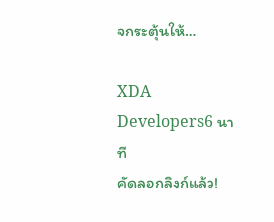จกระตุ้นให้…

XDA Developers6 นาที
คัดลอกลิงก์แล้ว!